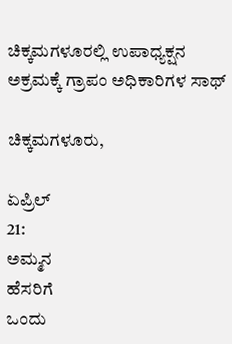ಚಿಕ್ಕಮಗಳೂರಲ್ಲಿ ಉಪಾಧ್ಯಕ್ಷನ ಅಕ್ರಮಕ್ಕೆ ಗ್ರಾಪಂ ಅಧಿಕಾರಿಗಳ ಸಾಥ್

ಚಿಕ್ಕಮಗಳೂರು,

ಏಪ್ರಿಲ್
21:
ಅಮ್ಮನ
ಹೆಸರಿಗೆ
ಒಂದು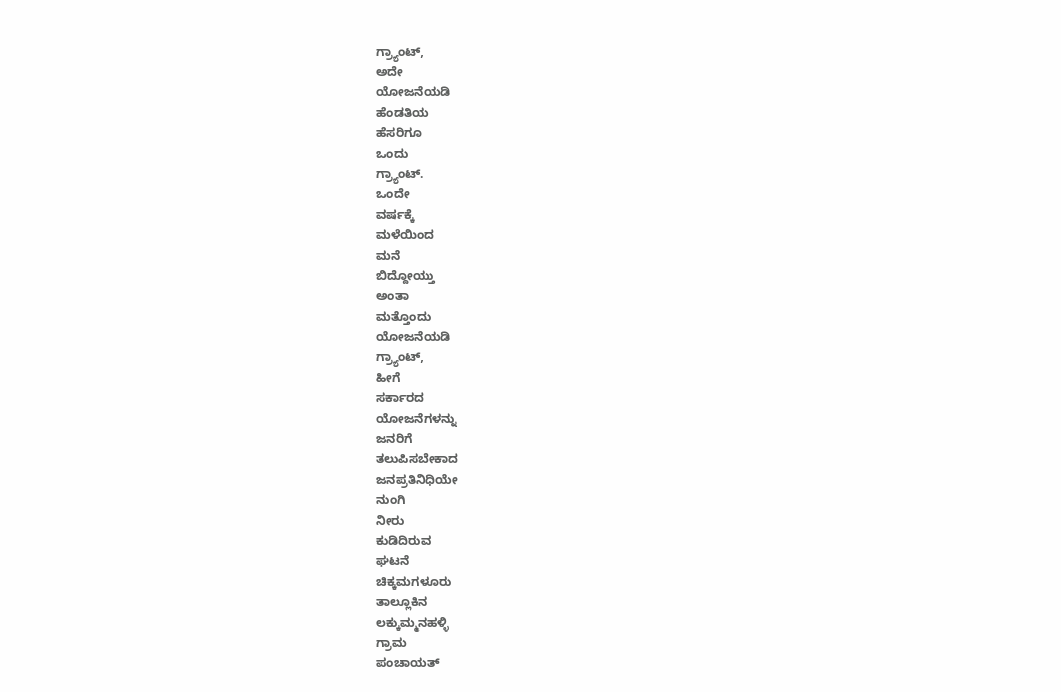ಗ್ರ್ಯಾಂಟ್,
ಅದೇ
ಯೋಜನೆಯಡಿ
ಹೆಂಡತಿಯ
ಹೆಸರಿಗೂ
ಒಂದು
ಗ್ರ್ಯಾಂಟ್.
ಒಂದೇ
ವರ್ಷಕ್ಕೆ
ಮಳೆಯಿಂದ
ಮನೆ
ಬಿದ್ದೋಯ್ತು
ಅಂತಾ
ಮತ್ತೊಂದು
ಯೋಜನೆಯಡಿ
ಗ್ರ್ಯಾಂಟ್,
ಹೀಗೆ
ಸರ್ಕಾರದ
ಯೋಜನೆಗಳನ್ನು
ಜನರಿಗೆ
ತಲುಪಿಸಬೇಕಾದ
ಜನಪ್ರತಿನಿಧಿಯೇ
ನುಂಗಿ‌
ನೀರು
ಕುಡಿದಿರುವ
ಘಟನೆ
ಚಿಕ್ಕಮಗಳೂರು
ತಾಲ್ಲೂಕಿನ
ಲಕ್ಕುಮ್ಮನಹಳ್ಳಿ
ಗ್ರಾಮ‌
ಪಂಚಾಯತ್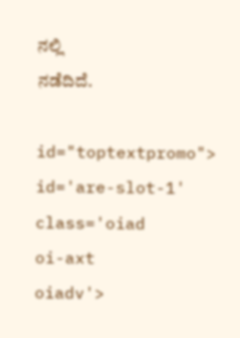ನಲ್ಲಿ
ನಡೆದಿದೆ.

id="toptextpromo">
id='are-slot-1'
class='oiad
oi-axt
oiadv'>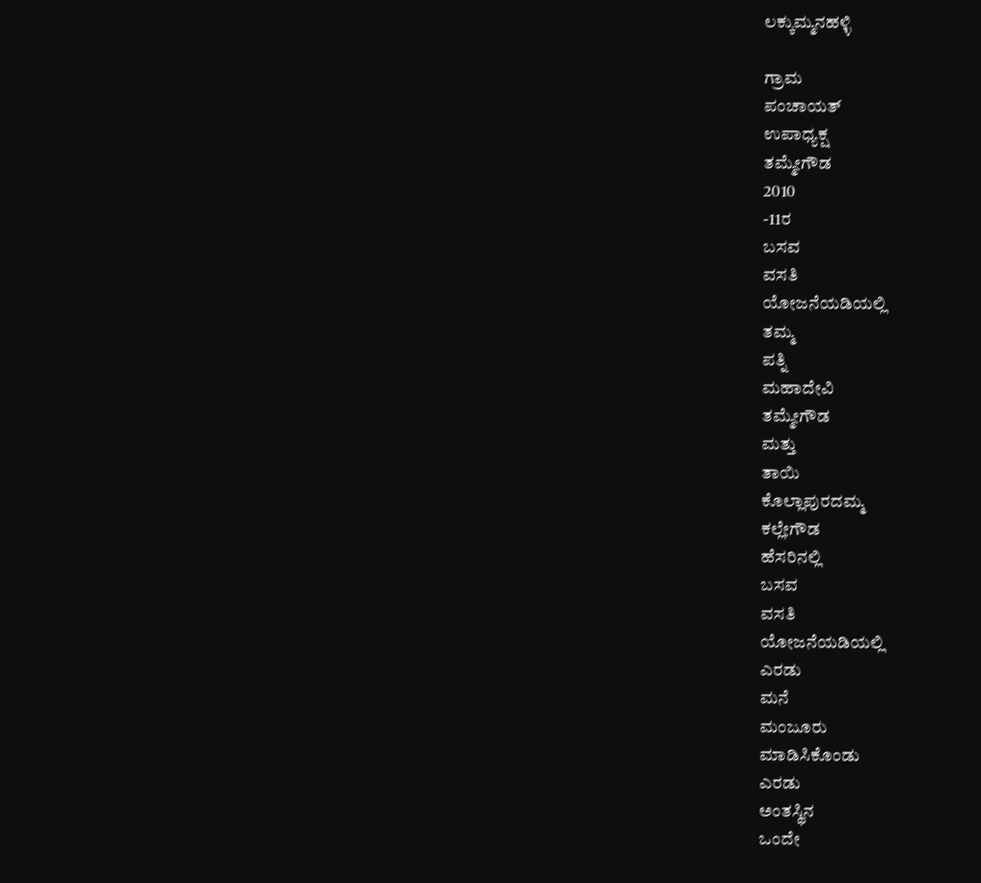ಲಕ್ಕುಮ್ಮನಹಳ್ಳಿ

ಗ್ರಾಮ
ಪಂಚಾಯತ್
ಉಪಾಧ್ಯಕ್ಷ
ತಮ್ಮೇಗೌಡ
2010
-11ರ
ಬಸವ
ವಸತಿ
ಯೋಜನೆಯಡಿಯಲ್ಲಿ
ತಮ್ಮ
ಪತ್ನಿ
ಮಹಾದೇವಿ
ತಮ್ಮೇಗೌಡ
ಮತ್ತು
ತಾಯಿ
ಕೊಲ್ಲಾಪುರದಮ್ಮ
ಕಲ್ಲೇಗೌಡ
ಹೆಸರಿನಲ್ಲಿ
ಬಸವ
ವಸತಿ
ಯೋಜನೆಯಡಿಯಲ್ಲಿ
ಎರಡು
ಮನೆ
ಮಂಜೂರು
ಮಾಡಿಸಿಕೊಂಡು
ಎರಡು
ಅಂತಸ್ಥಿನ
ಒಂದೇ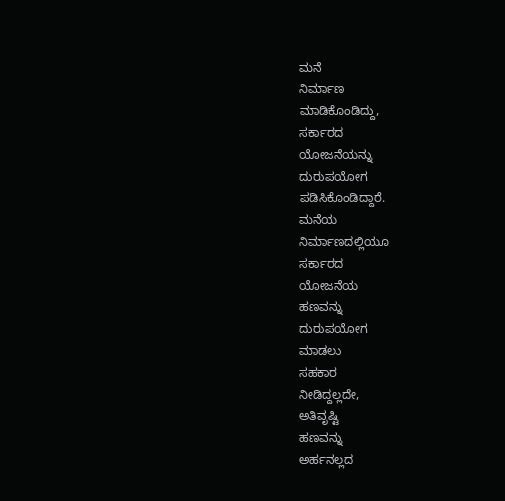ಮನೆ
ನಿರ್ಮಾಣ
ಮಾಡಿಕೊಂಡಿದ್ದು,
ಸರ್ಕಾರದ
ಯೋಜನೆಯನ್ನು
ದುರುಪಯೋಗ
ಪಡಿಸಿಕೊಂಡಿದ್ದಾರೆ.
ಮನೆಯ
ನಿರ್ಮಾಣದಲ್ಲಿಯೂ
ಸರ್ಕಾರದ
ಯೋಜನೆಯ
ಹಣವನ್ನು
ದುರುಪಯೋಗ
ಮಾಡಲು
ಸಹಕಾರ
ನೀಡಿದ್ದಲ್ಲದೇ,
ಅತಿವೃಷ್ಟಿ
ಹಣವನ್ನು
ಅರ್ಹನಲ್ಲದ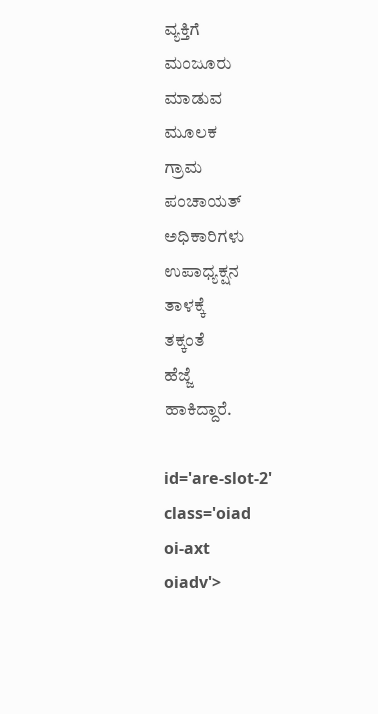ವ್ಯಕ್ತಿಗೆ
ಮಂಜೂರು
ಮಾಡುವ
ಮೂಲಕ
ಗ್ರಾಮ‌
ಪಂಚಾಯತ್
ಅಧಿಕಾರಿಗಳು
ಉಪಾಧ್ಯಕ್ಷನ
ತಾಳಕ್ಕೆ
ತಕ್ಕಂತೆ
ಹೆಜ್ಜೆ
ಹಾಕಿದ್ದಾರೆ.

id='are-slot-2'
class='oiad
oi-axt
oiadv'>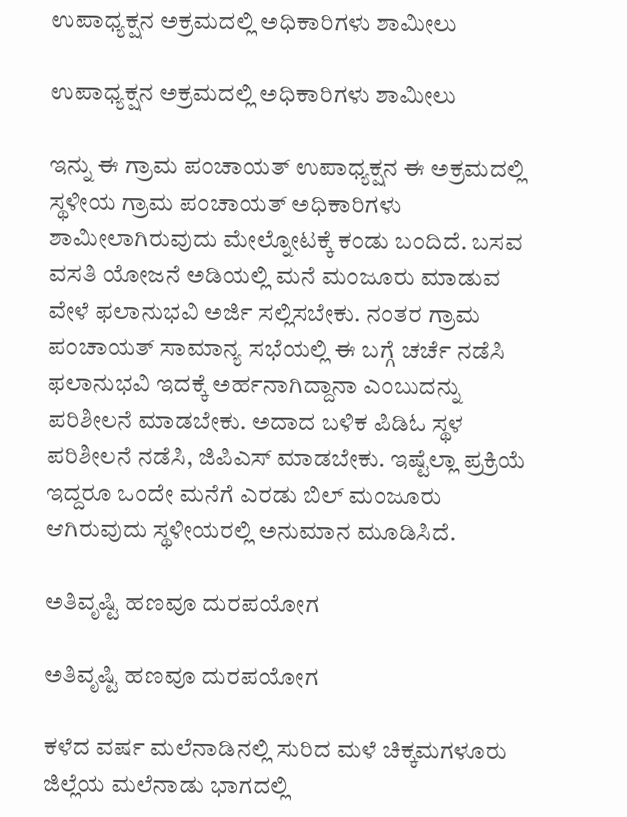ಉಪಾಧ್ಯಕ್ಷನ ಅಕ್ರಮದಲ್ಲಿ ಅಧಿಕಾರಿಗಳು ಶಾಮೀಲು

ಉಪಾಧ್ಯಕ್ಷನ ಅಕ್ರಮದಲ್ಲಿ ಅಧಿಕಾರಿಗಳು ಶಾಮೀಲು

ಇನ್ನು ಈ ಗ್ರಾಮ‌ ಪಂಚಾಯತ್ ಉಪಾಧ್ಯಕ್ಷನ ಈ ಅಕ್ರಮದಲ್ಲಿ ಸ್ಥಳೀಯ ಗ್ರಾಮ‌ ಪಂಚಾಯತ್ ಅಧಿಕಾರಿಗಳು ಶಾಮೀಲಾಗಿರುವುದು ಮೇಲ್ನೋಟಕ್ಕೆ ಕಂಡು ಬಂದಿದೆ. ಬಸವ ವಸತಿ ಯೋಜನೆ ಅಡಿಯಲ್ಲಿ ಮನೆ ಮಂಜೂರು ಮಾಡುವ ವೇಳೆ ಫಲಾನುಭವಿ ಅರ್ಜಿ ಸಲ್ಲಿಸಬೇಕು. ನಂತರ ಗ್ರಾಮ ಪಂಚಾಯತ್ ಸಾಮಾನ್ಯ ಸಭೆಯಲ್ಲಿ ಈ ಬಗ್ಗೆ ಚರ್ಚೆ ನಡೆಸಿ ಫಲಾನುಭವಿ ಇದಕ್ಕೆ‌ ಅರ್ಹನಾಗಿದ್ದಾನಾ ಎಂಬುದನ್ನು ಪರಿಶೀಲನೆ ಮಾಡಬೇಕು. ಅದಾದ ಬಳಿಕ‌ ಪಿಡಿಓ ಸ್ಥಳ‌ ಪರಿಶೀಲನೆ ನಡೆಸಿ, ಜಿಪಿಎಸ್ ಮಾಡಬೇಕು. ಇಷ್ಟೆಲ್ಲಾ ಪ್ರಕ್ರಿಯೆ ಇದ್ದರೂ ಒಂದೇ ಮನೆಗೆ ಎರಡು ಬಿಲ್ ಮಂಜೂರು ಆಗಿರುವುದು ಸ್ಥಳೀಯರಲ್ಲಿ ಅನುಮಾನ ಮೂಡಿಸಿದೆ.

ಅತಿವೃಷ್ಟಿ ಹಣವೂ ದುರಪಯೋಗ

ಅತಿವೃಷ್ಟಿ ಹಣವೂ ದುರಪಯೋಗ

ಕಳೆದ ವರ್ಷ ಮಲೆನಾಡಿನಲ್ಲಿ ಸುರಿದ ಮಳೆ ಚಿಕ್ಕಮಗಳೂರು ಜಿಲ್ಲೆಯ ಮಲೆನಾಡು ಭಾಗದಲ್ಲಿ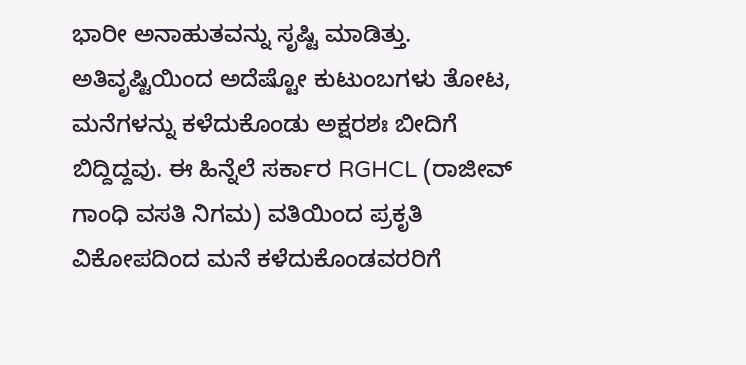ಭಾರೀ ಅನಾಹುತವನ್ನು ಸೃಷ್ಟಿ ಮಾಡಿತ್ತು. ಅತಿವೃಷ್ಟಿಯಿಂದ ಅದೆಷ್ಟೋ ಕುಟುಂಬಗಳು ತೋಟ, ಮನೆಗಳನ್ನು ಕಳೆದುಕೊಂಡು ಅಕ್ಷರಶಃ ಬೀದಿಗೆ ಬಿದ್ದಿದ್ದವು. ಈ ಹಿನ್ನೆಲೆ ಸರ್ಕಾರ RGHCL (ರಾಜೀವ್ ಗಾಂಧಿ ವಸತಿ ನಿಗಮ) ವತಿಯಿಂದ ಪ್ರಕೃತಿ ವಿಕೋಪದಿಂದ ಮನೆ ಕಳೆದುಕೊಂಡವರರಿಗೆ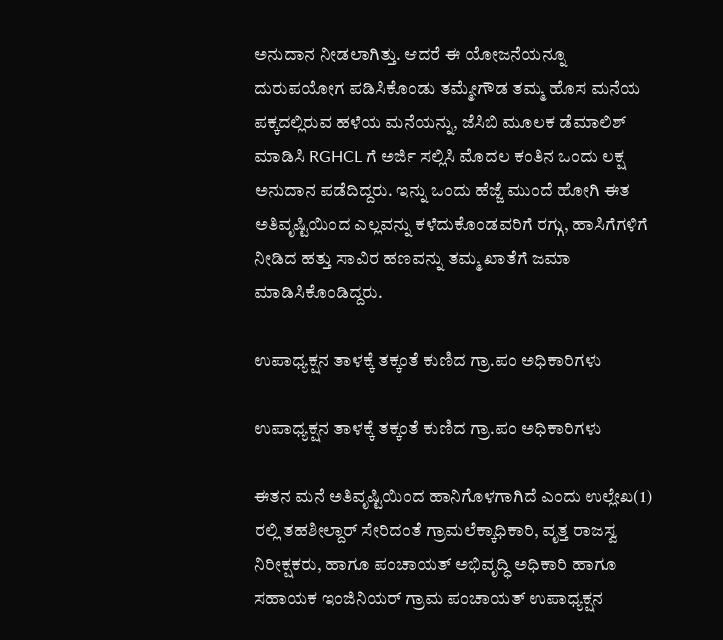ಅನುದಾನ ನೀಡಲಾಗಿತ್ತು. ಆದರೆ ಈ ಯೋಜನೆಯನ್ನೂ ದುರುಪಯೋಗ ಪಡಿಸಿಕೊಂಡು ತಮ್ಮೇಗೌಡ ತಮ್ಮ ಹೊಸ ಮನೆಯ ಪಕ್ಕದಲ್ಲಿರುವ ಹಳೆಯ ಮನೆಯನ್ನು, ಜೆಸಿಬಿ ಮೂಲಕ ಡೆಮಾಲಿಶ್ ಮಾಡಿಸಿ RGHCL ಗೆ ಅರ್ಜಿ ಸಲ್ಲಿಸಿ ಮೊದಲ‌ ಕಂತಿನ‌ ಒಂದು ಲಕ್ಷ ಅನುದಾನ ಪಡೆದಿದ್ದರು. ಇನ್ನು ಒಂದು ಹೆಜ್ಜೆ ಮುಂದೆ ಹೋಗಿ ಈತ ಅತಿವೃಷ್ಟಿಯಿಂದ ಎಲ್ಲವನ್ನು ಕಳೆದುಕೊಂಡವರಿಗೆ ರಗ್ಗು, ಹಾಸಿಗೆಗಳಿಗೆ ನೀಡಿದ ಹತ್ತು ಸಾವಿರ ಹಣವನ್ನು ತಮ್ಮ ಖಾತೆಗೆ ಜಮಾ ಮಾಡಿಸಿಕೊಂಡಿದ್ದರು.

ಉಪಾಧ್ಯಕ್ಷನ ತಾಳಕ್ಕೆ ತಕ್ಕಂತೆ ಕುಣಿದ ಗ್ರಾ.ಪಂ ಅಧಿಕಾರಿಗಳು

ಉಪಾಧ್ಯಕ್ಷನ ತಾಳಕ್ಕೆ ತಕ್ಕಂತೆ ಕುಣಿದ ಗ್ರಾ.ಪಂ ಅಧಿಕಾರಿಗಳು

ಈತನ‌ ಮನೆ ಅತಿವೃಷ್ಟಿಯಿಂದ ಹಾನಿಗೊಳಗಾಗಿದೆ ಎಂದು ಉಲ್ಲೇಖ(1) ರಲ್ಲಿ ತಹಶೀಲ್ದಾರ್ ಸೇರಿದಂತೆ ಗ್ರಾಮಲೆಕ್ಕಾಧಿಕಾರಿ, ವೃತ್ತ ರಾಜಸ್ವ ನಿರೀಕ್ಷಕರು, ಹಾಗೂ ಪಂಚಾಯತ್ ಅಭಿವೃದ್ಧಿ ಅಧಿಕಾರಿ ಹಾಗೂ ಸಹಾಯಕ ಇಂಜಿನಿಯರ್ ಗ್ರಾಮ ಪಂಚಾಯತ್ ಉಪಾಧ್ಯಕ್ಷನ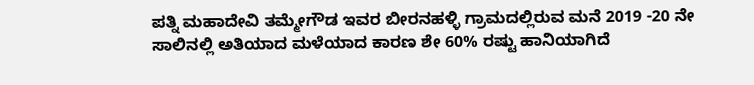ಪತ್ನಿ ಮಹಾದೇವಿ ತಮ್ಮೇಗೌಡ ಇವರ ಬೀರನಹಳ್ಳಿ ಗ್ರಾಮದಲ್ಲಿರುವ ಮನೆ 2019 -20 ನೇ ಸಾಲಿನಲ್ಲಿ ಅತಿಯಾದ ಮಳೆಯಾದ ಕಾರಣ ಶೇ 60% ರಷ್ಟು ಹಾನಿಯಾಗಿದೆ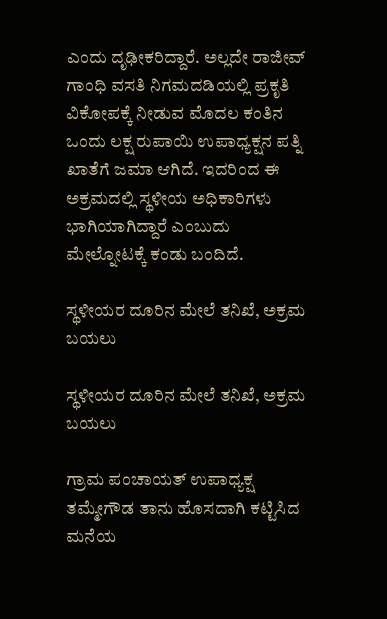ಎಂದು ದೃಢೀಕರಿದ್ದಾರೆ. ಅಲ್ಲದೇ ರಾಜೀವ್ ಗಾಂಧಿ ವಸತಿ ನಿಗಮದಡಿಯಲ್ಲಿ ಪ್ರಕೃತಿ ವಿಕೋಪಕ್ಕೆ ನೀಡುವ ಮೊದಲ ಕಂತಿನ ಒಂದು ಲಕ್ಷ ರುಪಾಯಿ ಉಪಾಧ್ಯಕ್ಷನ ಪತ್ನಿ ಖಾತೆಗೆ ಜಮಾ ಆಗಿದೆ. ಇದರಿಂದ ಈ ಅಕ್ರಮದಲ್ಲಿ ಸ್ಥಳೀಯ ಅಧಿಕಾರಿಗಳು ಭಾಗಿಯಾಗಿದ್ದಾರೆ ಎಂಬುದು ಮೇಲ್ನೋಟಕ್ಕೆ ಕಂಡು ಬಂದಿದೆ.

ಸ್ಥಳೀಯರ ದೂರಿನ ಮೇಲೆ ತನಿಖೆ, ಅಕ್ರಮ‌ ಬಯಲು

ಸ್ಥಳೀಯರ ದೂರಿನ ಮೇಲೆ ತನಿಖೆ, ಅಕ್ರಮ‌ ಬಯಲು

ಗ್ರಾಮ‌ ಪಂಚಾಯತ್ ಉಪಾಧ್ಯಕ್ಷ ತಮ್ಮೇಗೌಡ ತಾನು ಹೊಸದಾಗಿ ಕಟ್ಟಿಸಿದ ಮನೆಯ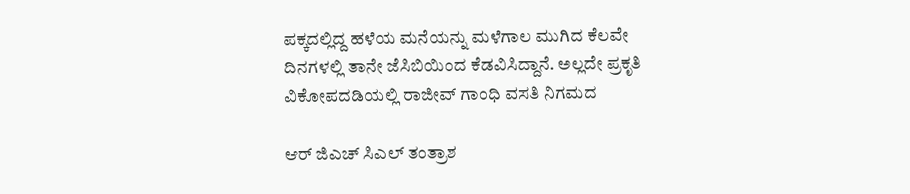ಪಕ್ಕದಲ್ಲಿದ್ದ ಹಳೆಯ ಮನೆಯನ್ನು ಮಳೆಗಾಲ ಮುಗಿದ ಕೆಲವೇ ದಿನಗಳಲ್ಲಿ ತಾನೇ ಜೆಸಿಬಿಯಿಂದ ಕೆಡವಿಸಿದ್ದಾನೆ. ಅಲ್ಲದೇ ಪ್ರಕೃತಿ ವಿಕೋಪದಡಿಯಲ್ಲಿ ರಾಜೀವ್ ಗಾಂಧಿ ವಸತಿ ನಿಗಮದ

ಆರ್ ಜಿಎಚ್ ಸಿಎಲ್ ತಂತ್ರಾಶ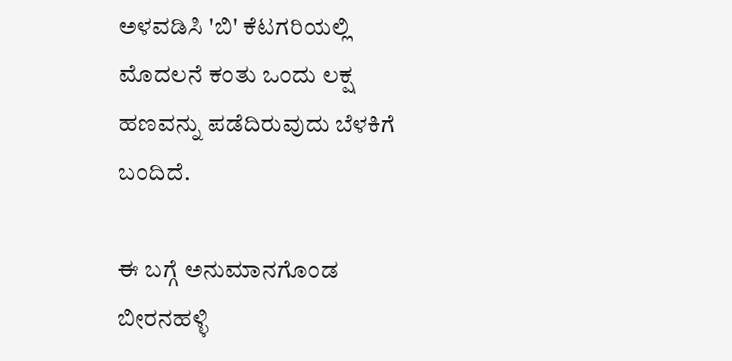ಅಳವಡಿಸಿ 'ಬಿ' ಕೆಟಗರಿಯಲ್ಲಿ ಮೊದಲನೆ ಕಂತು ಒಂದು ಲಕ್ಷ ಹಣವನ್ನು ಪಡೆದಿರುವುದು ಬೆಳಕಿಗೆ ಬಂದಿದೆ.

ಈ ಬಗ್ಗೆ ಅನುಮಾನಗೊಂಡ ಬೀರನಹಳ್ಳಿ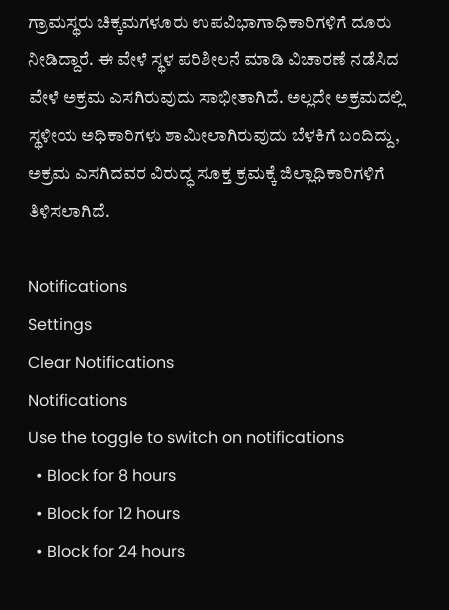ಗ್ರಾಮಸ್ಥರು ಚಿಕ್ಕಮಗಳೂರು ಉಪವಿಭಾಗಾಧಿಕಾರಿಗಳಿಗೆ ದೂರು ನೀಡಿದ್ದಾರೆ. ಈ ವೇಳೆ ಸ್ಥಳ ಪರಿಶೀಲನೆ ಮಾಡಿ ವಿಚಾರಣೆ ನಡೆಸಿದ ವೇಳೆ ಅಕ್ರಮ‌ ಎಸಗಿರುವುದು ಸಾಭೀತಾಗಿದೆ. ಅಲ್ಲದೇ ಅಕ್ರಮದಲ್ಲಿ ಸ್ಥಳೀಯ ಅಧಿಕಾರಿಗಳು ಶಾಮೀಲಾಗಿರುವುದು ಬೆಳಕಿಗೆ ಬಂದಿದ್ದು, ಅಕ್ರಮ ಎಸಗಿದವರ ವಿರುದ್ಧ ಸೂಕ್ತ ಕ್ರಮಕ್ಕೆ ಜಿಲ್ಲಾಧಿಕಾರಿಗಳಿಗೆ ತಿಳಿಸಲಾಗಿದೆ.

Notifications
Settings
Clear Notifications
Notifications
Use the toggle to switch on notifications
  • Block for 8 hours
  • Block for 12 hours
  • Block for 24 hours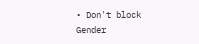• Don't block
Gender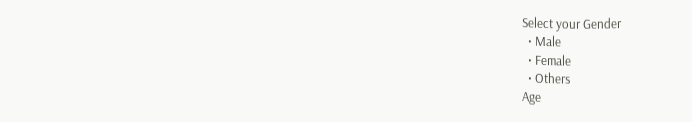Select your Gender
  • Male
  • Female
  • Others
Age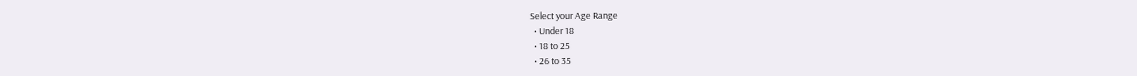Select your Age Range
  • Under 18
  • 18 to 25
  • 26 to 35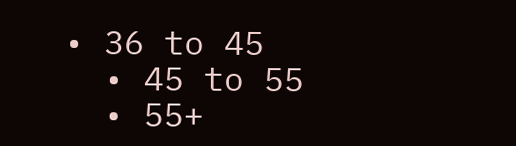• 36 to 45
  • 45 to 55
  • 55+